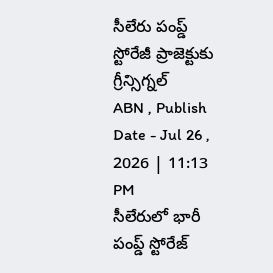సీలేరు పంప్డ్ స్టోరేజీ ప్రాజెక్టుకు గ్రీన్సిగ్నల్
ABN , Publish Date - Jul 26 , 2026 | 11:13 PM
సీలేరులో భారీ పంప్డ్ స్టోరేజ్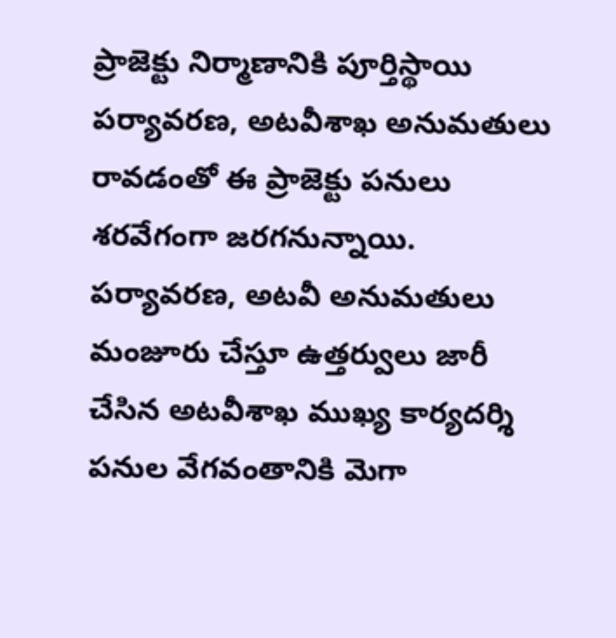ప్రాజెక్టు నిర్మాణానికి పూర్తిస్థాయి పర్యావరణ, అటవీశాఖ అనుమతులు రావడంతో ఈ ప్రాజెక్టు పనులు శరవేగంగా జరగనున్నాయి.
పర్యావరణ, అటవీ అనుమతులు మంజూరు చేస్తూ ఉత్తర్వులు జారీ చేసిన అటవీశాఖ ముఖ్య కార్యదర్శి
పనుల వేగవంతానికి మెగా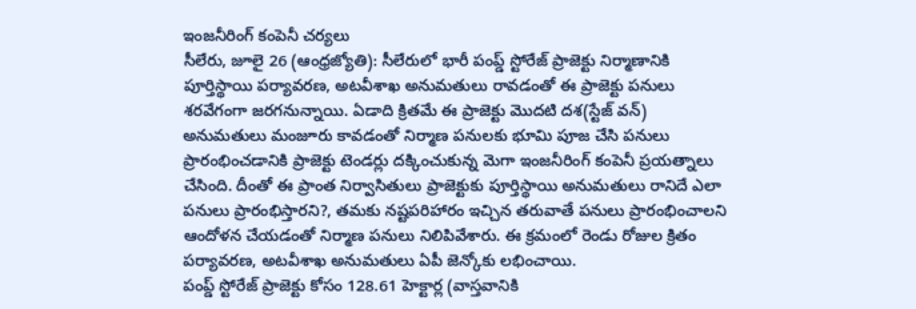ఇంజనీరింగ్ కంపెనీ చర్యలు
సీలేరు, జూలై 26 (ఆంధ్రజ్యోతి): సీలేరులో భారీ పంప్డ్ స్టోరేజ్ ప్రాజెక్టు నిర్మాణానికి పూర్తిస్థాయి పర్యావరణ, అటవీశాఖ అనుమతులు రావడంతో ఈ ప్రాజెక్టు పనులు శరవేగంగా జరగనున్నాయి. ఏడాది క్రితమే ఈ ప్రాజెక్టు మొదటి దశ(స్టేజ్ వన్) అనుమతులు మంజూరు కావడంతో నిర్మాణ పనులకు భూమి పూజ చేసి పనులు ప్రారంభించడానికి ప్రాజెక్టు టెండర్లు దక్కించుకున్న మెగా ఇంజనీరింగ్ కంపెనీ ప్రయత్నాలు చేసింది. దీంతో ఈ ప్రాంత నిర్వాసితులు ప్రాజెక్టుకు పూర్తిస్థాయి అనుమతులు రానిదే ఎలా పనులు ప్రారంభిస్తారని?, తమకు నష్టపరిహారం ఇచ్చిన తరువాతే పనులు ప్రారంభించాలని ఆందోళన చేయడంతో నిర్మాణ పనులు నిలిపివేశారు. ఈ క్రమంలో రెండు రోజుల క్రితం పర్యావరణ, అటవీశాఖ అనుమతులు ఏపీ జెన్కోకు లభించాయి.
పంప్డ్ స్టోరేజ్ ప్రాజెక్టు కోసం 128.61 హెక్టార్ల (వాస్తవానికి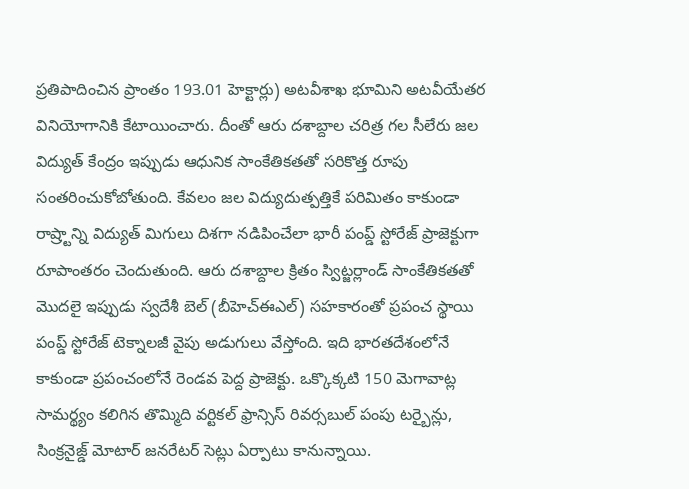ప్రతిపాదించిన ప్రాంతం 193.01 హెక్టార్లు) అటవీశాఖ భూమిని అటవీయేతర వినియోగానికి కేటాయించారు. దీంతో ఆరు దశాబ్దాల చరిత్ర గల సీలేరు జల విద్యుత్ కేంద్రం ఇప్పుడు ఆధునిక సాంకేతికతతో సరికొత్త రూపు సంతరించుకోబోతుంది. కేవలం జల విద్యుదుత్పత్తికే పరిమితం కాకుండా రాష్ర్టాన్ని విద్యుత్ మిగులు దిశగా నడిపించేలా భారీ పంప్డ్ స్టోరేజ్ ప్రాజెక్టుగా రూపాంతరం చెందుతుంది. ఆరు దశాబ్దాల క్రితం స్విట్జర్లాండ్ సాంకేతికతతో మొదలై ఇప్పుడు స్వదేశీ బెల్ (బీహెచ్ఈఎల్) సహకారంతో ప్రపంచ స్థాయి పంప్డ్ స్టోరేజ్ టెక్నాలజీ వైపు అడుగులు వేస్తోంది. ఇది భారతదేశంలోనే కాకుండా ప్రపంచంలోనే రెండవ పెద్ద ప్రాజెక్టు. ఒక్కొక్కటి 150 మెగావాట్ల సామర్థ్యం కలిగిన తొమ్మిది వర్టికల్ ఫ్రాన్సిస్ రివర్సబుల్ పంపు టర్బైన్లు, సింక్రనైజ్డ్ మోటార్ జనరేటర్ సెట్లు ఏర్పాటు కానున్నాయి.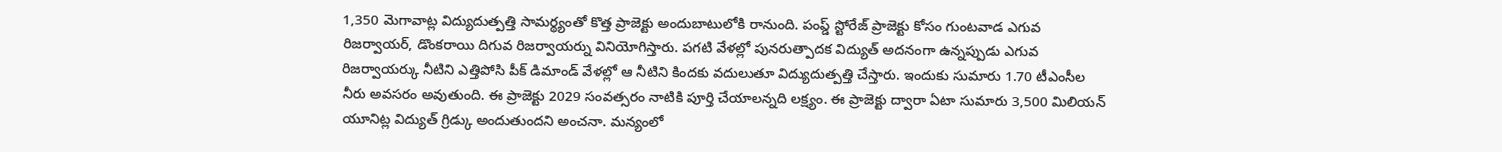1,350 మెగావాట్ల విద్యుదుత్పత్తి సామర్థ్యంతో కొత్త ప్రాజెక్టు అందుబాటులోకి రానుంది. పంప్డ్ స్టోరేజ్ ప్రాజెక్టు కోసం గుంటవాడ ఎగువ రిజర్వాయర్, డొంకరాయి దిగువ రిజర్వాయర్ను వినియోగిస్తారు. పగటి వేళల్లో పునరుత్పాదక విద్యుత్ అదనంగా ఉన్నప్పుడు ఎగువ రిజర్వాయర్కు నీటిని ఎత్తిపోసి పీక్ డిమాండ్ వేళల్లో ఆ నీటిని కిందకు వదులుతూ విద్యుదుత్పత్తి చేస్తారు. ఇందుకు సుమారు 1.70 టీఎంసీల నీరు అవసరం అవుతుంది. ఈ ప్రాజెక్టు 2029 సంవత్సరం నాటికి పూర్తి చేయాలన్నది లక్ష్యం. ఈ ప్రాజెక్టు ద్వారా ఏటా సుమారు 3,500 మిలియన్ యూనిట్ల విద్యుత్ గ్రిడ్కు అందుతుందని అంచనా. మన్యంలో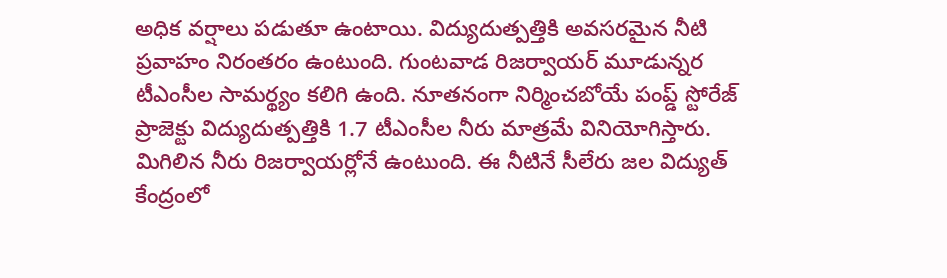అధిక వర్షాలు పడుతూ ఉంటాయి. విద్యుదుత్పత్తికి అవసరమైన నీటి ప్రవాహం నిరంతరం ఉంటుంది. గుంటవాడ రిజర్వాయర్ మూడున్నర టీఎంసీల సామర్థ్యం కలిగి ఉంది. నూతనంగా నిర్మించబోయే పంప్డ్ స్టోరేజ్ ప్రాజెక్టు విద్యుదుత్పత్తికి 1.7 టీఎంసీల నీరు మాత్రమే వినియోగిస్తారు. మిగిలిన నీరు రిజర్వాయర్లోనే ఉంటుంది. ఈ నీటినే సీలేరు జల విద్యుత్ కేంద్రంలో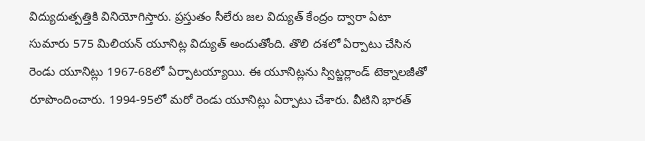విద్యుదుత్పత్తికి వినియోగిస్తారు. ప్రస్తుతం సీలేరు జల విద్యుత్ కేంద్రం ద్వారా ఏటా సుమారు 575 మిలియన్ యూనిట్ల విద్యుత్ అందుతోంది. తొలి దశలో ఏర్పాటు చేసిన రెండు యూనిట్లు 1967-68లో ఏర్పాటయ్యాయి. ఈ యూనిట్లను స్విట్జర్లాండ్ టెక్నాలజీతో రూపొందించారు. 1994-95లో మరో రెండు యూనిట్లు ఏర్పాటు చేశారు. వీటిని భారత్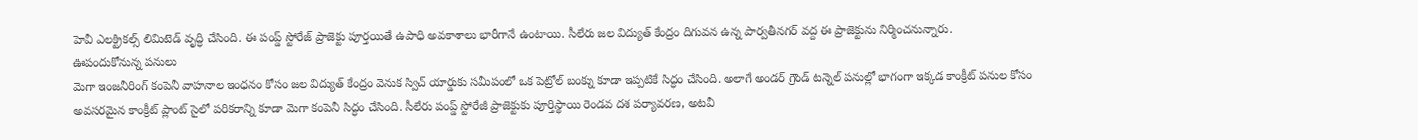హెవీ ఎలక్ట్రికల్స్ లిమిటెడ్ వృద్ధి చేసింది. ఈ పంప్డ్ స్టోరేజ్ ప్రాజెక్టు పూర్తయితే ఉపాధి అవకాశాలు భారీగానే ఉంటాయి. సీలేరు జల విద్యుత్ కేంద్రం దిగువన ఉన్న పార్వతీనగర్ వద్ద ఈ ప్రాజెక్టును నిర్మించనున్నారు.
ఊపందుకోనున్న పనులు
మెగా ఇంజనీరింగ్ కంపెనీ వాహనాల ఇంధనం కోసం జల విద్యుత్ కేంద్రం వెనుక స్విచ్ యార్డుకు సమీపంలో ఒక పెట్రోల్ బంక్ను కూడా ఇప్పటికే సిద్ధం చేసింది. అలాగే అండర్ గ్రౌండ్ టన్నెల్ పనుల్లో భాగంగా ఇక్కడ కాంక్రీట్ పనుల కోసం అవసరమైన కాంక్రీట్ ప్లాంట్ సైలో పరికరాన్ని కూడా మెగా కంపెనీ సిద్ధం చేసింది. సీలేరు పంప్డ్ స్టోరేజీ ప్రాజెక్టుకు పూర్తిస్థాయి రెండవ దశ పర్యావరణ, అటవీ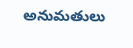అనుమతులు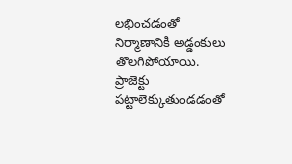లభించడంతో నిర్మాణానికి అడ్డంకులు తొలగిపోయాయి. ప్రాజెక్టు పట్టాలెక్కుతుండడంతో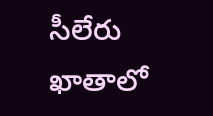సీలేరు ఖాతాలో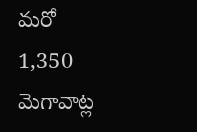మరో 1,350 మెగావాట్ల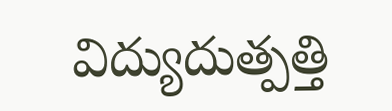విద్యుదుత్పత్తి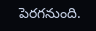పెరగనుంది.